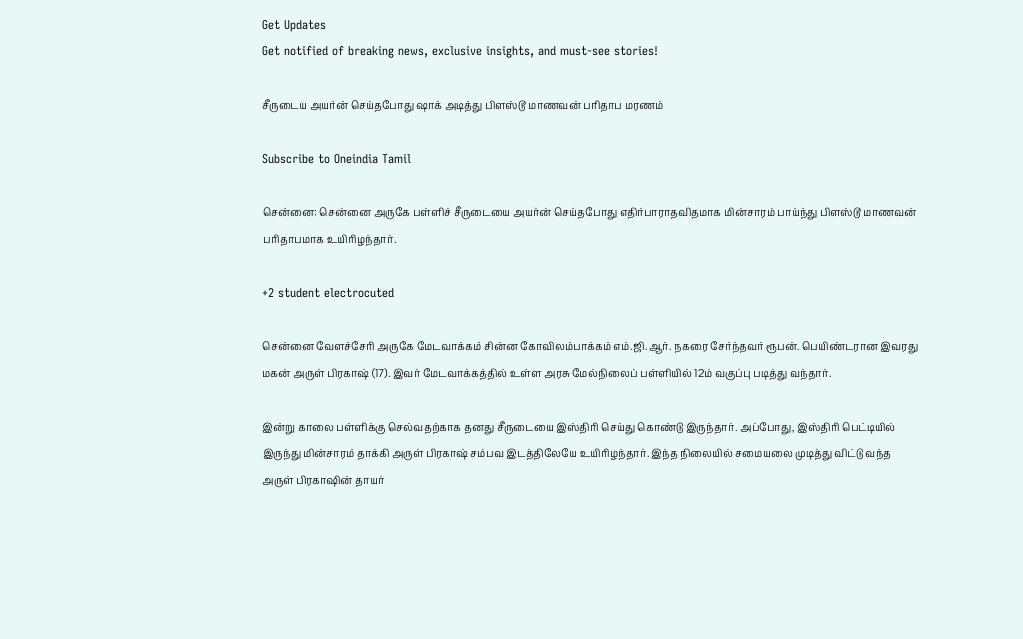Get Updates
Get notified of breaking news, exclusive insights, and must-see stories!

சீருடைய அயர்ன் செய்தபோது ஷாக் அடித்து பிளஸ்டூ மாணவன் பரிதாப மரணம்

Subscribe to Oneindia Tamil

சென்னை: சென்னை அருகே பள்ளிச் சீருடையை அயர்ன் செய்தபோது எதிர்பாராதவிதமாக மின்சாரம் பாய்ந்து பிளஸ்டூ மாணவன் பரிதாபமாக உயிரிழந்தார்.

+2 student electrocuted

சென்னை வேளச்சேரி அருகே மேடவாக்கம் சின்ன கோவிலம்பாக்கம் எம்.ஜி.ஆர். நகரை சேர்ந்தவர் ரூபன். பெயிண்டரான இவரது மகன் அருள் பிரகாஷ் (17). இவர் மேடவாக்கத்தில் உள்ள அரசு மேல்நிலைப் பள்ளியில் 12ம் வகுப்பு படித்து வந்தார்.

இன்று காலை பள்ளிக்கு செல்வதற்காக தனது சீருடையை இஸ்திரி செய்து கொண்டு இருந்தார். அப்போது, இஸ்திரி பெட்டியில் இருந்து மின்சாரம் தாக்கி அருள் பிரகாஷ் சம்பவ இடத்திலேயே உயிரிழந்தார். இந்த நிலையில் சமையலை முடித்து விட்டு வந்த அருள் பிரகாஷின் தாயர்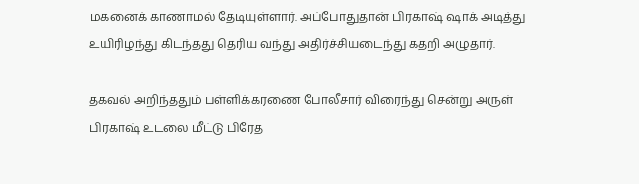மகனைக் காணாமல் தேடியுள்ளார். அப்போதுதான் பிரகாஷ் ஷாக் அடித்து உயிரிழந்து கிடந்தது தெரிய வந்து அதிர்ச்சியடைந்து கதறி அழுதார்.

தகவல் அறிந்ததும் பள்ளிக்கரணை போலீசார் விரைந்து சென்று அருள் பிரகாஷ் உடலை மீட்டு பிரேத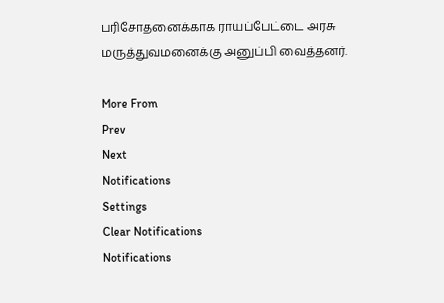பரிசோதனைக்காக ராயப்பேட்டை அரசு மருத்துவமனைக்கு அனுப்பி வைத்தனர்.

More From
Prev
Next
Notifications
Settings
Clear Notifications
Notifications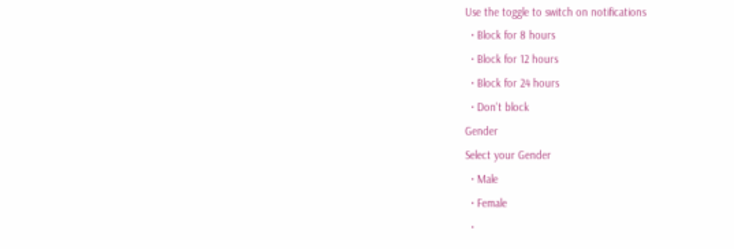Use the toggle to switch on notifications
  • Block for 8 hours
  • Block for 12 hours
  • Block for 24 hours
  • Don't block
Gender
Select your Gender
  • Male
  • Female
  •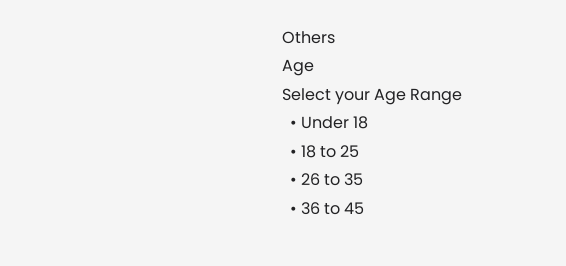Others
Age
Select your Age Range
  • Under 18
  • 18 to 25
  • 26 to 35
  • 36 to 45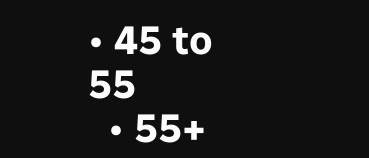• 45 to 55
  • 55+